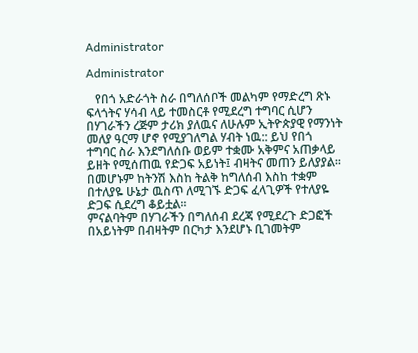Administrator

Administrator

   የበጎ አድራጎት ስራ በግለሰቦች መልካም የማድረግ ጽኑ ፍላጎትና ሃሳብ ላይ ተመስርቶ የሚደረግ ተግባር ሲሆን በሃገራችን ረጅም ታሪክ ያለዉና ለሁሉም ኢትዮጵያዊ የማንነት መለያ ዓርማ ሆኖ የሚያገለግል ሃብት ነዉ:: ይህ የበጎ ተግባር ስራ እንደግለሰቡ ወይም ተቋሙ አቅምና አጠቃላይ ይዘት የሚሰጠዉ የድጋፍ አይነት፤ ብዛትና መጠን ይለያያል፡፡ በመሆኑም ከትንሽ እስከ ትልቅ ከግለሰብ እስከ ተቋም በተለያዬ ሁኔታ ዉስጥ ለሚገኙ ድጋፍ ፈላጊዎች የተለያዬ ድጋፍ ሲደረግ ቆይቷል፡፡
ምናልባትም በሃገራችን በግለሰብ ደረጃ የሚደረጉ ድጋፎች በአይነትም በብዛትም በርካታ እንደሆኑ ቢገመትም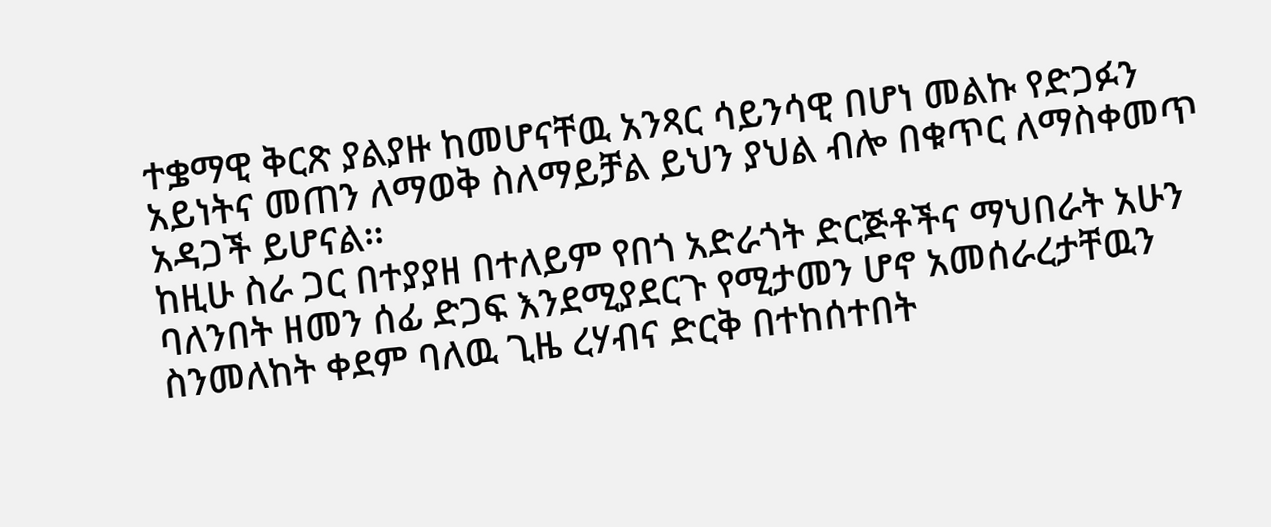ተቌማዊ ቅርጽ ያልያዙ ከመሆናቸዉ አንጻር ሳይንሳዊ በሆነ መልኩ የድጋፉን አይነትና መጠን ለማወቅ ስለማይቻል ይህን ያህል ብሎ በቁጥር ለማስቀመጥ አዳጋች ይሆናል፡፡
ከዚሁ ስራ ጋር በተያያዘ በተለይም የበጎ አድራጎት ድርጅቶችና ማህበራት አሁን ባለንበት ዘመን ሰፊ ድጋፍ እንደሚያደርጉ የሚታመን ሆኖ አመሰራረታቸዉን ስንመለከት ቀደም ባለዉ ጊዜ ረሃብና ድርቅ በተከሰተበት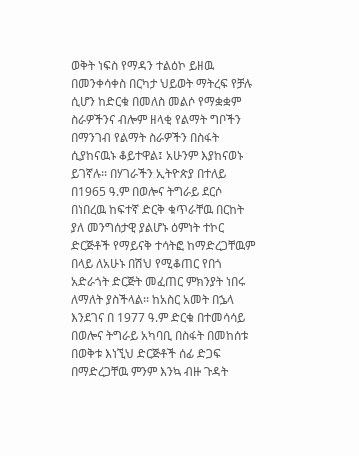ወቅት ነፍስ የማዳን ተልዕኮ ይዘዉ በመንቀሳቀስ በርካታ ህይወት ማትረፍ የቻሉ ሲሆን ከድርቁ በመለስ መልሶ የማቋቋም ስራዎችንና ብሎም ዘላቂ የልማት ግቦችን በማንገብ የልማት ስራዎችን በስፋት ሲያከናዉኑ ቆይተዋል፤ አሁንም እያከናወኑ ይገኛሉ፡፡ በሃገራችን ኢትዮጵያ በተለይ በ1965 ዓ.ም በወሎና ትግራይ ደርሶ በነበረዉ ከፍተኛ ድርቅ ቁጥራቸዉ በርከት ያለ መንግሰታዊ ያልሆኑ ዕምነት ተኮር ድርጅቶች የማይናቅ ተሳትፎ ከማድረጋቸዉም በላይ ለአሁኑ በሽህ የሚቆጠር የበጎ አድራጎት ድርጅት መፈጠር ምክንያት ነበሩ ለማለት ያስችላል፡፡ ከአስር አመት በኌላ እንደገና በ 1977 ዓ.ም ድርቁ በተመሳሳይ በወሎና ትግራይ አካባቢ በስፋት በመከሰቱ በወቅቱ እነኚህ ድርጅቶች ሰፊ ድጋፍ በማድረጋቸዉ ምንም እንኳ ብዙ ጉዳት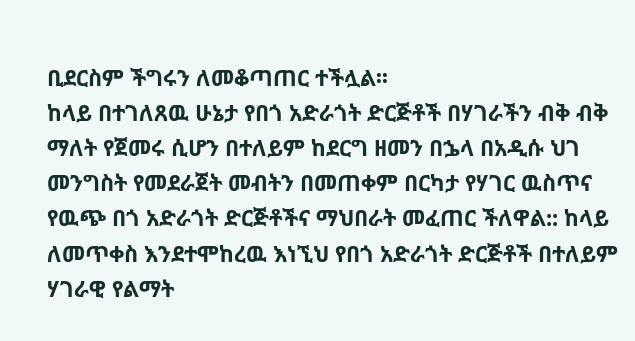ቢደርስም ችግሩን ለመቆጣጠር ተችሏል፡፡
ከላይ በተገለጸዉ ሁኔታ የበጎ አድራጎት ድርጅቶች በሃገራችን ብቅ ብቅ ማለት የጀመሩ ሲሆን በተለይም ከደርግ ዘመን በኌላ በአዲሱ ህገ መንግስት የመደራጀት መብትን በመጠቀም በርካታ የሃገር ዉስጥና የዉጭ በጎ አድራጎት ድርጅቶችና ማህበራት መፈጠር ችለዋል:: ከላይ ለመጥቀስ እንደተሞከረዉ እነኚህ የበጎ አድራጎት ድርጅቶች በተለይም ሃገራዊ የልማት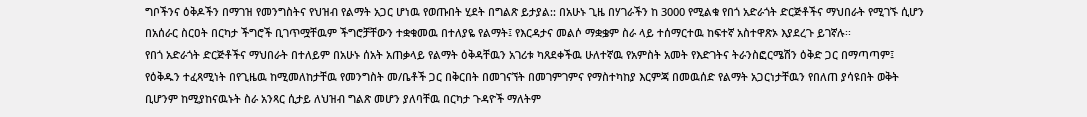ግቦችንና ዕቅዶችን በማገዝ የመንግስትና የህዝብ የልማት አጋር ሆነዉ የወጡበት ሂደት በግልጽ ይታያል:: በአሁኑ ጊዜ በሃገራችን ከ 3000 የሚልቁ የበጎ አድራጎት ድርጅቶችና ማህበራት የሚገኙ ሲሆን በአሰራር ስርዐት በርካታ ችግሮች ቢገጥሟቸዉም ችግሮቻቸውን ተቋቁመዉ በተለያዬ የልማት፤ የእርዳታና መልሶ ማቋቌም ስራ ላይ ተሰማርተዉ ከፍተኛ አስተዋጽኦ እያደረጉ ይገኛሉ፡፡
የበጎ አድራጎት ድርጅቶችና ማህበራት በተለይም በአሁኑ ሰአት አጠቃላይ የልማት ዕቅዳቸዉን አገሪቱ ካጸደቀችዉ ሁለተኛዉ የአምስት አመት የእድገትና ትራንስፎርሜሽን ዕቅድ ጋር በማጣጣም፤ የዕቅዱን ተፈጻሚነት በየጊዜዉ ከሚመለከታቸዉ የመንግስት መ/ቤቶች ጋር በቅርበት በመገናኘት በመገምገምና የማስተካከያ እርምጃ በመዉሰድ የልማት አጋርነታቸዉን የበለጠ ያሳዩበት ወቅት ቢሆንም ከሚያከናዉኑት ስራ አንጻር ሲታይ ለህዝብ ግልጽ መሆን ያለባቸዉ በርካታ ጉዳዮች ማለትም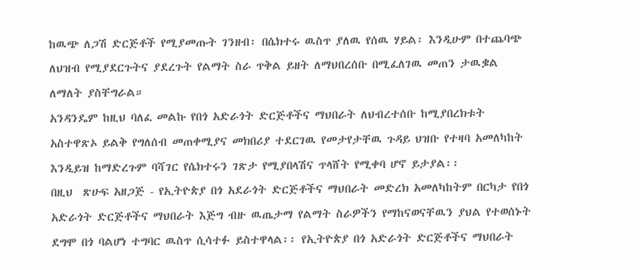ከዉጭ ለጋሽ ድርጅቶች የሚያመጡት ገንዘብ፡ በሴክተሩ ዉስጥ ያለዉ የሰዉ ሃይል፡ እንዲሁም በተጨባጭ ለህዝብ የሚያደርጉትና ያደረጉት የልማት ስራ ጥቅል ይዘት ለማህበረሰቡ በሚፈለገዉ መጠን ታዉቌል ለማለት ያስቸግራል።
አንዳንዴም ከዚህ ባለፈ መልኩ የበጎ አድራጎት ድርጅቶችና ማህበራት ለህብረተሰቡ ከሚያበረክቱት አስተዋጽኦ ይልቅ የግለሰብ መጠቀሚያና መክበሪያ ተደርገዉ የመታየታቸዉ ጉዳይ ህዝቡ የተዛባ አመለካከት እንዲይዝ ከማድረጉም ባሻገር የሴክተሩን ገጽታ የሚያበላሽና ጥላሸት የሚቀባ ሆኖ ይታያል፡፡
በዚህ  ጽሁፍ አዘጋጅ - የኢትዮጵያ በጎ አደራጎት ድርጅቶችና ማህበራት መድረክ አመለካከትም በርካታ የበጎ አድራጎት ድርጅቶችና ማህበራት እጅግ ብዙ ዉጤታማ የልማት ስራዎችን የማከናወናቸዉን ያህል የተወሰኑት ደግሞ በጎ ባልሆነ ተግባር ዉስጥ ሲሳተፉ ይስተዋላል፡፡ የኢትዮጵያ በጎ አድራጎት ድርጅቶችና ማህበራት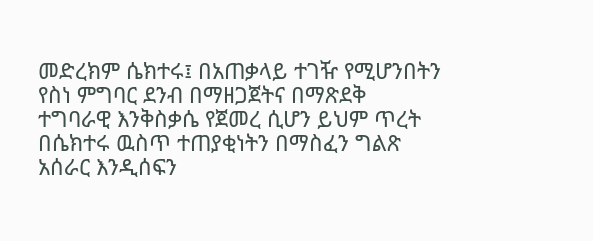መድረክም ሴክተሩ፤ በአጠቃላይ ተገዥ የሚሆንበትን የስነ ምግባር ደንብ በማዘጋጀትና በማጽደቅ ተግባራዊ እንቅስቃሴ የጀመረ ሲሆን ይህም ጥረት በሴክተሩ ዉስጥ ተጠያቂነትን በማስፈን ግልጽ አሰራር እንዲሰፍን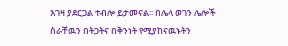እገዛ ያደርጋል ተብሎ ይታመናል፡፡ በሌላ ወገን ሌሎች ስራቸዉን በትጋትና በቅንነት የሚያከናዉኑትን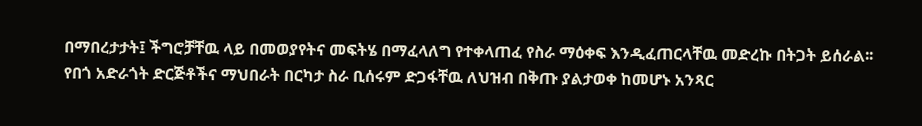በማበረታታት፤ ችግሮቻቸዉ ላይ በመወያየትና መፍትሄ በማፈላለግ የተቀላጠፈ የስራ ማዕቀፍ እንዲፈጠርላቸዉ መድረኩ በትጋት ይሰራል፡፡
የበጎ አድራጎት ድርጅቶችና ማህበራት በርካታ ስራ ቢሰሩም ድጋፋቸዉ ለህዝብ በቅጡ ያልታወቀ ከመሆኑ አንጻር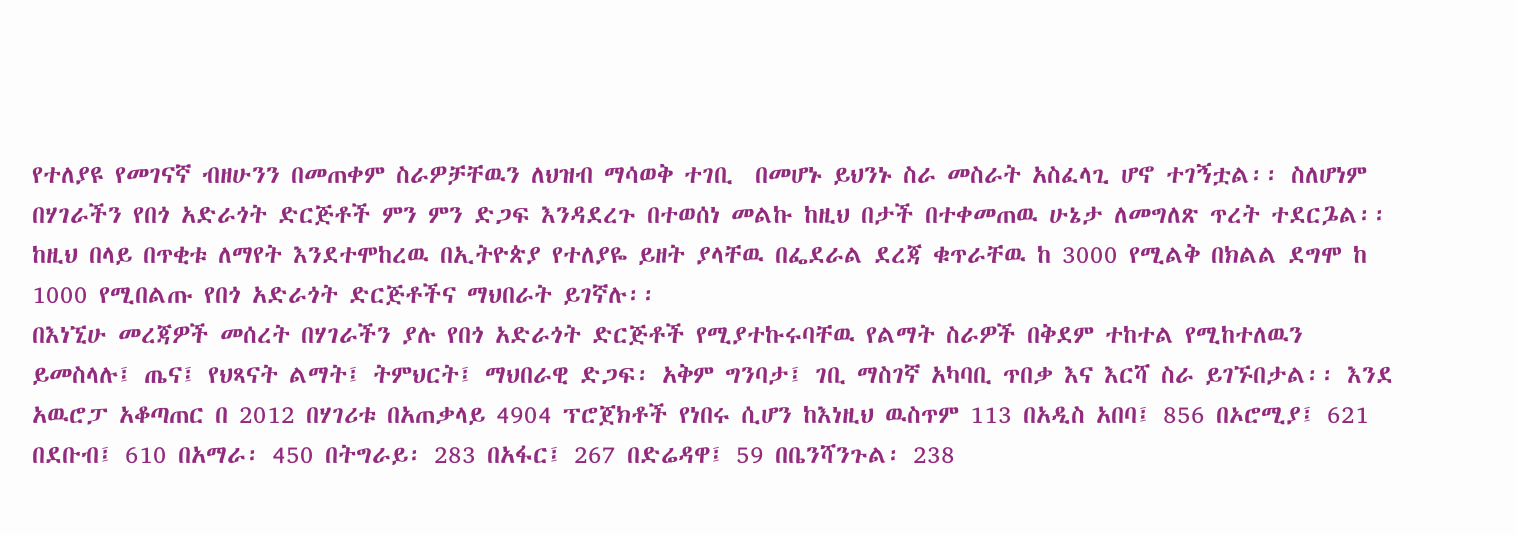የተለያዩ የመገናኛ ብዘሁንን በመጠቀም ስራዎቻቸዉን ለህዝብ ማሳወቅ ተገቢ  በመሆኑ ይህንኑ ስራ መስራት አስፈላጊ ሆኖ ተገኝቷል፡፡ ስለሆነም በሃገራችን የበጎ አድራጎት ድርጅቶች ምን ምን ድጋፍ እንዳደረጉ በተወሰነ መልኩ ከዚህ በታች በተቀመጠዉ ሁኔታ ለመግለጽ ጥረት ተደርጔል፡፡ ከዚህ በላይ በጥቂቱ ለማየት እንደተሞከረዉ በኢትዮጵያ የተለያዬ ይዘት ያላቸዉ በፌደራል ደረጃ ቁጥራቸዉ ከ 3000 የሚልቅ በክልል ደግሞ ከ 1000 የሚበልጡ የበጎ አድራጎት ድርጅቶችና ማህበራት ይገኛሉ፡፡
በእነኚሁ መረጃዎች መሰረት በሃገራችን ያሉ የበጎ አድራጎት ድርጅቶች የሚያተኩሩባቸዉ የልማት ስራዎች በቅደም ተከተል የሚከተለዉን ይመስላሉ፤ ጤና፤ የህጻናት ልማት፤ ትምህርት፤ ማህበራዊ ድጋፍ፡ አቅም ግንባታ፤ ገቢ ማስገኛ አካባቢ ጥበቃ እና እርሻ ስራ ይገኙበታል፡፡ እንደ አዉሮፓ አቆጣጠር በ 2012 በሃገሪቱ በአጠቃላይ 4904 ፕሮጀክቶች የነበሩ ሲሆን ከእነዚህ ዉስጥም 113 በአዲስ አበባ፤ 856 በኦሮሚያ፤ 621 በደቡብ፤ 610 በአማራ፡ 450 በትግራይ፡ 283 በአፋር፤ 267 በድሬዳዋ፤ 59 በቤንሻንጉል፡ 238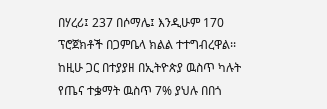በሃረሪ፤ 237 በሶማሌ፤ እንዲሁም 170 ፕሮጀክቶች በጋምቤላ ክልል ተተግብረዋል፡፡ ከዚሁ ጋር በተያያዘ በኢትዮጵያ ዉስጥ ካሉት የጤና ተቌማት ዉስጥ 7% ያህሉ በበጎ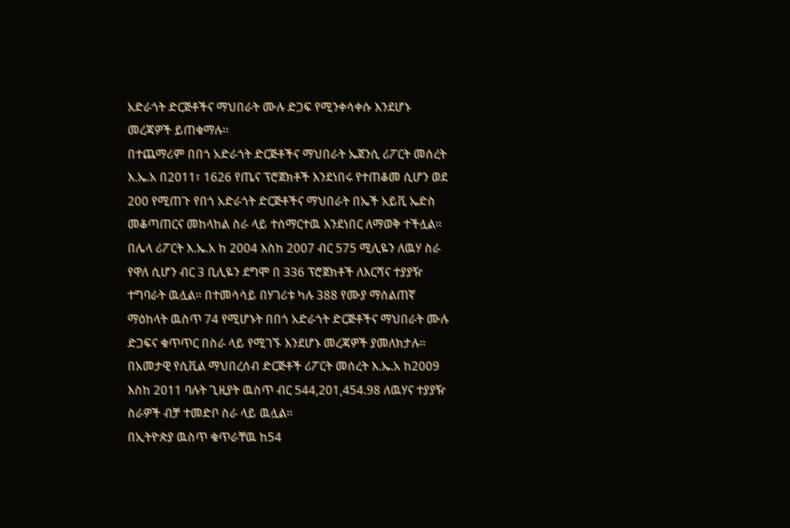አድራጎት ድርጅቶችና ማህበራት ሙሉ ድጋፍ የሚንቀሳቀሱ እንደሆኑ መረጃዎች ይጠቁማሉ፡፡
በተጨማሪም በበጎ አድራጎት ድርጅቶችና ማህበራት ኤጀንሲ ሪፖርት መሰረት  እ.ኤ.አ በ2011፣ 1626 የጤና ፕሮጀክቶች እንደነበሩ የተጠቆመ ሲሆን ወደ 200 የሚጠጉ የበጎ አድራጎት ድርጅቶችና ማህበራት በኤች አይቪ ኤድስ መቆጣጠርና መከላከል ስራ ላይ ተሰማርተዉ እንደነበር ለማወቅ ተችሏል፡፡ በሌላ ሪፖርት እ.ኤ.አ ከ 2004 እስከ 2007 ብር 575 ሚሊዬን ለዉሃ ስራ የዋለ ሲሆን ብር 3 ቢሊዬን ደግሞ በ 336 ፕሮጀክቶች ለእርሻና ተያያዥ ተግባራት ዉሏል፡፡ በተመሳሳይ በሃገሪቱ ካሉ 388 የሙያ ማሰልጠኛ ማዕከላት ዉስጥ 74 የሚሆኑት በበጎ አድራጎት ድርጅቶችና ማህበራት ሙሉ ድጋፍና ቁጥጥር በስራ ላይ የሚገኙ እንደሆኑ መረጃዎች ያመለክታሉ፡፡
በአመታዊ የሲቪል ማህበረሰብ ድርጅቶች ሪፖርት መሰረት እ.ኤ.አ ከ2009 እስከ 2011 ባሉት ጊዚያት ዉስጥ ብር 544,201,454.98 ለዉሃና ተያያዥ ስራዎች ብቻ ተመድቦ ስራ ላይ ዉሏል፡፡
በኢትዮጵያ ዉስጥ ቁጥራቸዉ ከ54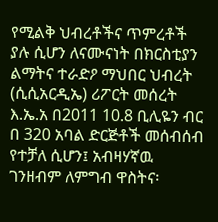የሚልቅ ህብረቶችና ጥምረቶች ያሉ ሲሆን ለናሙናነት በክርስቲያን ልማትና ተራድዖ ማህበር ህብረት (ሲሲአርዲኤ) ሪፖርት መሰረት እ.ኤ.አ በ2011 10.8 ቢሊዬን ብር በ 320 አባል ድርጅቶች መሰብሰብ የተቻለ ሲሆን፤ አብዛሃኛዉ ገንዘብም ለምግብ ዋስትና፡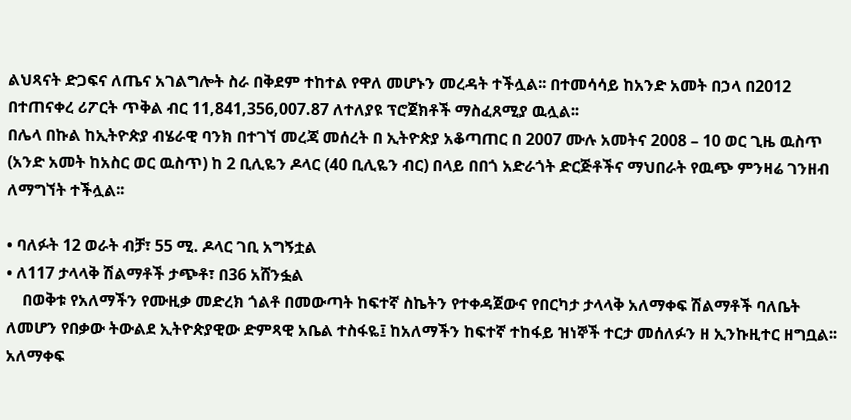ልህጻናት ድጋፍና ለጤና አገልግሎት ስራ በቅደም ተከተል የዋለ መሆኑን መረዳት ተችሏል፡፡ በተመሳሳይ ከአንድ አመት በኃላ በ2012 በተጠናቀረ ሪፖርት ጥቅል ብር 11,841,356,007.87 ለተለያዩ ፕሮጀክቶች ማስፈጸሚያ ዉሏል፡፡
በሌላ በኩል ከኢትዮጵያ ብሄራዊ ባንክ በተገኘ መረጃ መሰረት በ ኢትዮጵያ አቆጣጠር በ 2007 ሙሉ አመትና 2008 – 10 ወር ጊዜ ዉስጥ (አንድ አመት ከአስር ወር ዉስጥ) ከ 2 ቢሊዬን ዶላር (40 ቢሊዬን ብር) በላይ በበጎ አድራጎት ድርጅቶችና ማህበራት የዉጭ ምንዛሬ ገንዘብ ለማግኘት ተችሏል፡፡

• ባለፉት 12 ወራት ብቻ፣ 55 ሚ. ዶላር ገቢ አግኝቷል
• ለ117 ታላላቅ ሽልማቶች ታጭቶ፣ በ36 አሸንፏል
    በወቅቱ የአለማችን የሙዚቃ መድረክ ጎልቶ በመውጣት ከፍተኛ ስኬትን የተቀዳጀውና የበርካታ ታላላቅ አለማቀፍ ሽልማቶች ባለቤት ለመሆን የበቃው ትውልደ ኢትዮጵያዊው ድምጻዊ አቤል ተስፋዬ፤ ከአለማችን ከፍተኛ ተከፋይ ዝነኞች ተርታ መሰለፉን ዘ ኢንኩዚተር ዘግቧል፡፡
አለማቀፍ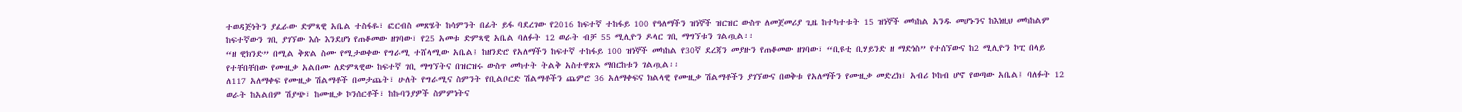ተወዳጅነትን ያፈራው ድምጻዊ አቤል ተስፋዬ፣ ፎርብስ መጽሄት ከሳምንት በፊት ይፋ ባደረገው የ2016 ከፍተኛ ተከፋይ 100 የዓለማችን ዝነኞች ዝርዝር ውስጥ ለመጀመሪያ ጊዜ ከተካተቱት 15 ዝነኞች መካከል አንዱ መሆኑንና ከእነዚህ መካከልም ከፍተኛውን ገቢ ያገኘው እሱ እንደሆነ የጠቆመው ዘገባው፣ የ25 አመቱ ድምጻዊ አቤል ባለፉት 12 ወራት ብቻ 55 ሚሊዮን ዶላር ገቢ ማግኘቱን ገልጧል፡፡
“ዘ ዊክንድ” በሚል ቅጽል ስሙ የሚታወቀው የግራሚ ተሸላሚው አቤል፤ ከዘንድሮ የአለማችን ከፍተኛ ተከፋይ 100 ዝነኞች መካከል የ30ኛ ደረጃን መያዙን የጠቆመው ዘገባው፣ “ቢዩቲ ቢሃይንድ ዘ ማድነስ” የተሰኘውና ከ2 ሚሊዮን ኮፒ በላይ የተቸበቸበው የሙዚቃ አልበሙ ለድምጻዊው ከፍተኛ ገቢ ማግኘትና በዝርዝሩ ውስጥ መካተት ትልቅ አስተዋጽኦ ማበርከቱን ገልጧል፡፡
ለ117 አለማቀፍ የሙዚቃ ሽልማቶች በመታጨት፣ ሁለት የግራሚና ስምንት የቢልቦርድ ሽልማቶችን ጨምሮ 36 አለማቀፍና ክልላዊ የሙዚቃ ሽልማቶችን ያገኘውና በወቅቱ የአለማችን የሙዚቃ መድረክ፣ አብሪ ኮከብ ሆኖ የወጣው አቤል፤ ባለፉት 12 ወራት ከአልበም ሽያጭ፣ ከሙዚቃ ኮንሰርቶች፣ ከኩባንያዎች ስምምነትና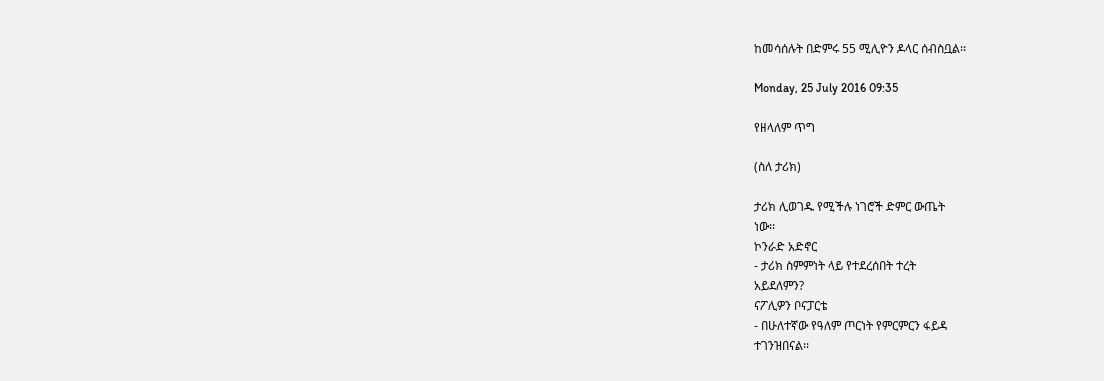ከመሳሰሉት በድምሩ 55 ሚሊዮን ዶላር ሰብስቧል፡፡

Monday, 25 July 2016 09:35

የዘላለም ጥግ

(ስለ ታሪክ)

ታሪክ ሊወገዱ የሚችሉ ነገሮች ድምር ውጤት
ነው፡፡
ኮንራድ አድኖር
- ታሪክ ስምምነት ላይ የተደረሰበት ተረት
አይደለምን?
ናፖሊዎን ቦናፓርቴ
- በሁለተኛው የዓለም ጦርነት የምርምርን ፋይዳ
ተገንዝበናል፡፡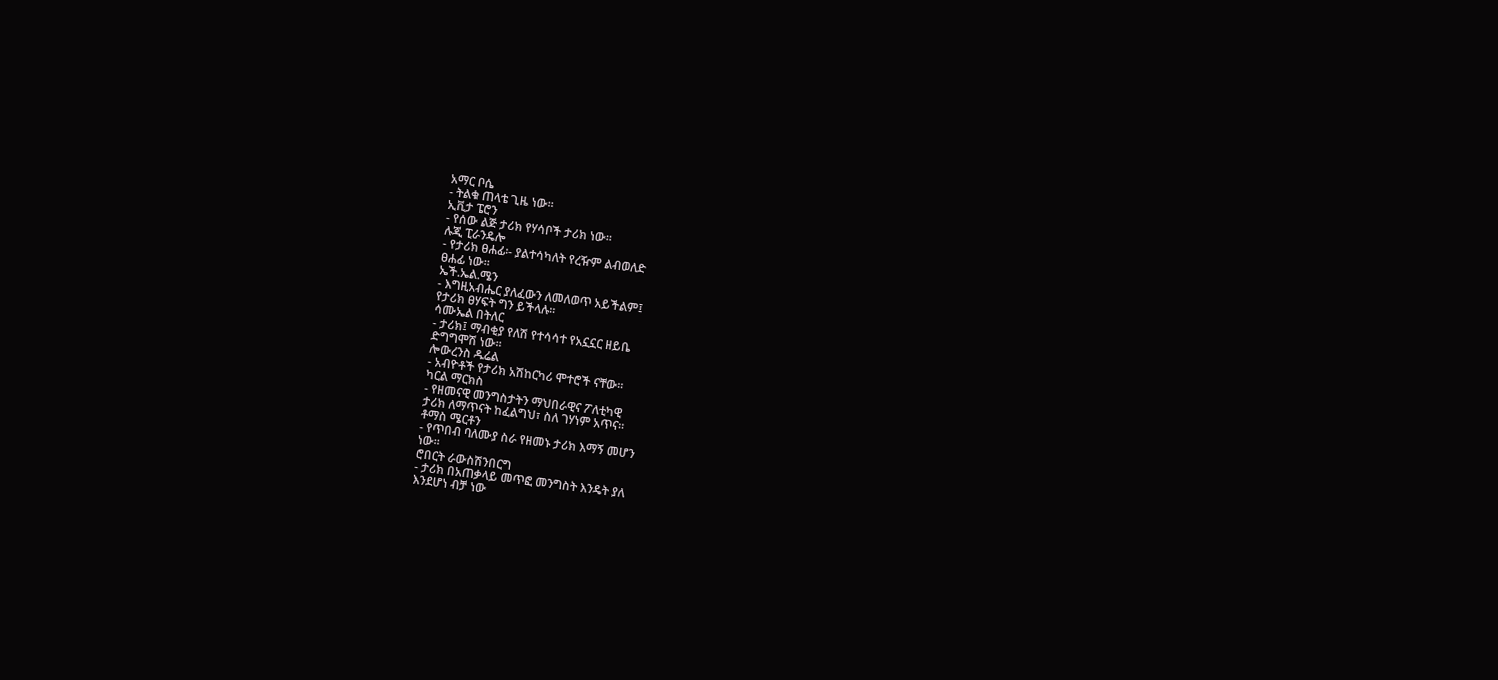አማር ቦሴ
- ትልቁ ጠላቴ ጊዜ ነው፡፡
ኢቪታ ፔሮን
- የሰው ልጅ ታሪክ የሃሳቦች ታሪክ ነው፡፡
ሉጂ ፒራንዴሎ
- የታሪክ ፀሐፊ፡- ያልተሳካለት የረዥም ልብወለድ
ፀሐፊ ነው፡፡
ኤች.ኤል.ሜን
- እግዚአብሔር ያለፈውን ለመለወጥ አይችልም፤
የታሪክ ፀሃፍት ግን ይችላሉ፡፡
ሳሙኤል በትለር
- ታሪክ፤ ማብቂያ የለሽ የተሳሳተ የአኗኗር ዘይቤ
ድግግሞሽ ነው፡፡
ሎውረንስ ዱሬል
- አብዮቶች የታሪክ አሽከርካሪ ሞተሮች ናቸው፡፡
ካርል ማርክስ
- የዘመናዊ መንግስታትን ማህበራዊና ፖለቲካዊ
ታሪክ ለማጥናት ከፈልግህ፣ ስለ ገሃነም አጥና፡፡
ቶማስ ሜርቶን
- የጥበብ ባለሙያ ስራ የዘመኑ ታሪክ እማኝ መሆን
ነው፡፡
ሮበርት ራውስሽንበርግ
- ታሪክ በአጠቃላይ መጥፎ መንግስት እንዴት ያለ
እንደሆነ ብቻ ነው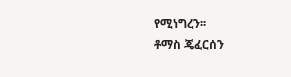የሚነግረን፡፡
ቶማስ ጄፈርሰን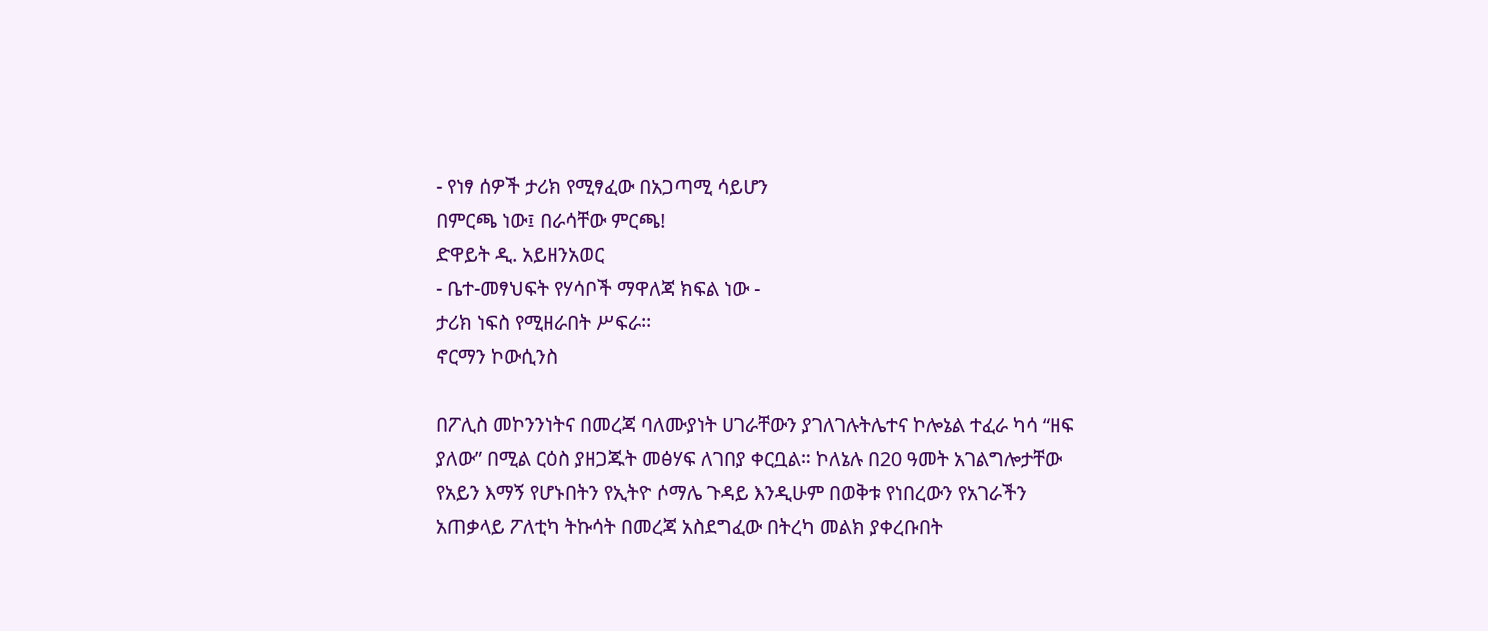- የነፃ ሰዎች ታሪክ የሚፃፈው በአጋጣሚ ሳይሆን
በምርጫ ነው፤ በራሳቸው ምርጫ!
ድዋይት ዲ. አይዘንአወር
- ቤተ-መፃህፍት የሃሳቦች ማዋለጃ ክፍል ነው -
ታሪክ ነፍስ የሚዘራበት ሥፍራ፡፡
ኖርማን ኮውሲንስ

በፖሊስ መኮንንነትና በመረጃ ባለሙያነት ሀገራቸውን ያገለገሉትሌተና ኮሎኔል ተፈራ ካሳ “ዘፍ
ያለው” በሚል ርዕስ ያዘጋጁት መፅሃፍ ለገበያ ቀርቧል። ኮለኔሉ በ20 ዓመት አገልግሎታቸው የአይን እማኝ የሆኑበትን የኢትዮ ሶማሌ ጉዳይ እንዲሁም በወቅቱ የነበረውን የአገራችን አጠቃላይ ፖለቲካ ትኩሳት በመረጃ አስደግፈው በትረካ መልክ ያቀረቡበት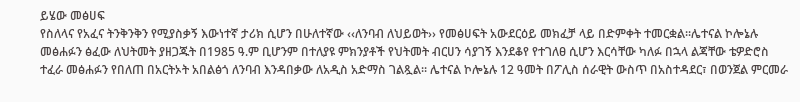ይሄው መፅሀፍ
የስለላና የአፈና ትንቅንቅን የሚያስቃኝ እውነተኛ ታሪክ ሲሆን በሁለተኛው ‹‹ለንባብ ለህይወት›› የመፅሀፍት አውደርዕይ መክፈቻ ላይ በድምቀት ተመርቋል፡፡ሌተናል ኮሎኔሉ መፅሐፉን ፅፈው ለህትመት ያዘጋጁት በ1985 ዓ.ም ቢሆንም በተለያዩ ምክንያቶች የህትመት ብርሀን ሳያገኝ እንደቆየ የተገለፀ ሲሆን እርሳቸው ካለፉ በኋላ ልጃቸው ቴዎድሮስ ተፈራ መፅሐፉን የበለጠ በአርትኦት አበልፅጎ ለንባብ እንዳበቃው ለአዲስ አድማስ ገልጿል፡፡ ሌተናል ኮሎኔሉ 12 ዓመት በፖሊስ ሰራዊት ውስጥ በአስተዳደር፣ በወንጀል ምርመራ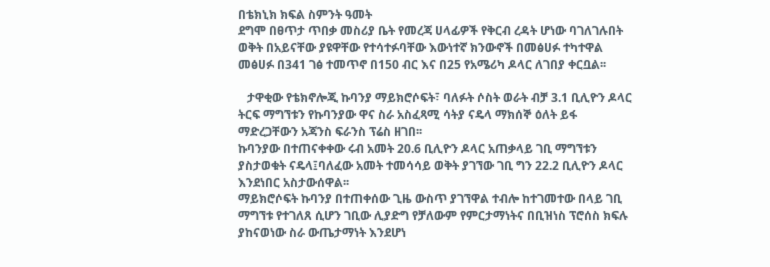በቴክኒክ ክፍል ስምንት ዓመት
ደግሞ በፀጥታ ጥበቃ መስሪያ ቤት የመረጃ ሀላፊዎች የቅርብ ረዳት ሆነው ባገለገሉበት ወቅት በአይናቸው ያዩዋቸው የተሳተፉባቸው እውነተኛ ክንውኖች በመፅሀፉ ተካተዋል መፅሀፉ በ341 ገፅ ተመጥኖ በ150 ብር እና በ25 የአሜሪካ ዶላር ለገበያ ቀርቧል፡፡

   ታዋቂው የቴክኖሎጂ ኩባንያ ማይክሮሶፍት፣ ባለፉት ሶስት ወራት ብቻ 3.1 ቢሊዮን ዶላር ትርፍ ማግኘቱን የኩባንያው ዋና ስራ አስፈጻሚ ሳትያ ናዴላ ማክሰኞ ዕለት ይፋ ማድረጋቸውን አጃንስ ፍራንስ ፕሬስ ዘገበ፡፡
ኩባንያው በተጠናቀቀው ሩብ አመት 20.6 ቢሊዮን ዶላር አጠቃላይ ገቢ ማግኘቱን ያስታወቁት ናዴላ፤ባለፈው አመት ተመሳሳይ ወቅት ያገኘው ገቢ ግን 22.2 ቢሊዮን ዶላር እንደነበር አስታውሰዋል፡፡
ማይክሮሶፍት ኩባንያ በተጠቀሰው ጊዜ ውስጥ ያገኘዋል ተብሎ ከተገመተው በላይ ገቢ ማግኘቱ የተገለጸ ሲሆን ገቢው ሊያድግ የቻለውም የምርታማነትና በቢዝነስ ፕሮሰስ ክፍሉ ያከናወነው ስራ ውጤታማነት እንደሆነ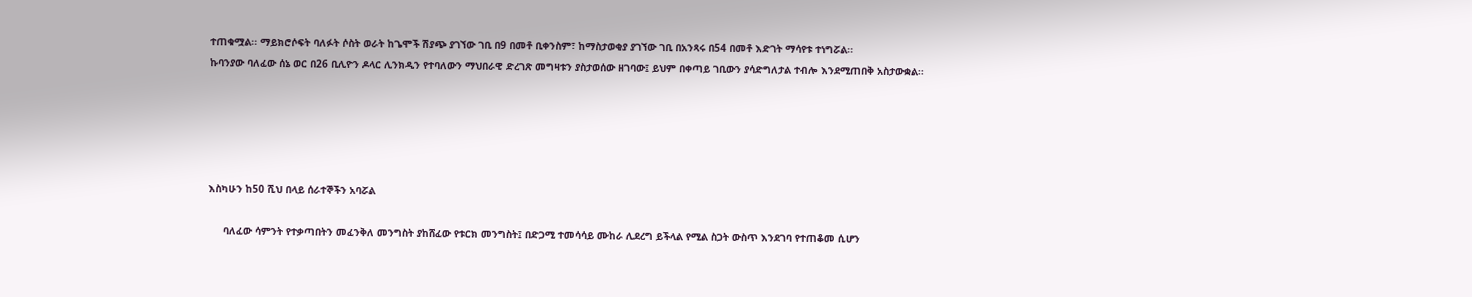ተጠቁሟል፡፡ ማይክሮሶፍት ባለፉት ሶስት ወራት ከጌሞች ሽያጭ ያገኘው ገቢ በ9 በመቶ ቢቀንስም፣ ከማስታወቂያ ያገኘው ገቢ በአንጻሩ በ54 በመቶ እድገት ማሳየቱ ተነግሯል፡፡
ኩባንያው ባለፈው ሰኔ ወር በ26 ቢሊዮን ዶላር ሊንክዲን የተባለውን ማህበራዊ ድረገጽ መግዛቱን ያስታወሰው ዘገባው፤ ይህም በቀጣይ ገቢውን ያሳድግለታል ተብሎ እንደሚጠበቅ አስታውቋል፡፡





እስካሁን ከ50 ሺህ በላይ ሰራተኞችን አባሯል

     ባለፈው ሳምንት የተቃጣበትን መፈንቅለ መንግስት ያከሸፈው የቱርክ መንግስት፤ በድጋሚ ተመሳሳይ ሙከራ ሊደረግ ይችላል የሚል ስጋት ውስጥ እንደገባ የተጠቆመ ሲሆን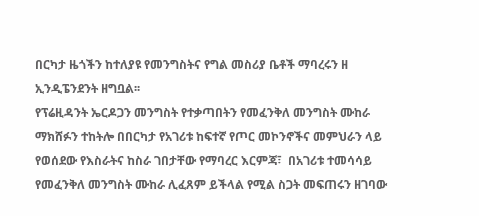በርካታ ዜጎችን ከተለያዩ የመንግስትና የግል መስሪያ ቤቶች ማባረሩን ዘ ኢንዲፔንደንት ዘግቧል፡፡
የፕሬዚዳንት ኤርዶጋን መንግስት የተቃጣበትን የመፈንቅለ መንግስት ሙከራ ማክሸፉን ተከትሎ በበርካታ የአገሪቱ ከፍተኛ የጦር መኮንኖችና መምህራን ላይ የወሰደው የእስራትና ከስራ ገበታቸው የማባረር እርምጃ፣  በአገሪቱ ተመሳሳይ የመፈንቅለ መንግስት ሙከራ ሊፈጸም ይችላል የሚል ስጋት መፍጠሩን ዘገባው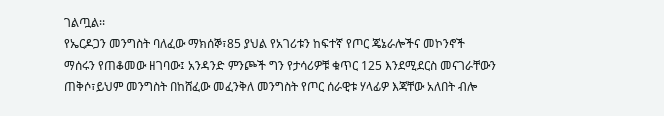ገልጧል፡፡
የኤርዶጋን መንግስት ባለፈው ማክሰኞ፣85 ያህል የአገሪቱን ከፍተኛ የጦር ጄኔራሎችና መኮንኖች ማሰሩን የጠቆመው ዘገባው፤ አንዳንድ ምንጮች ግን የታሳሪዎቹ ቁጥር 125 እንደሚደርስ መናገራቸውን ጠቅሶ፣ይህም መንግስት በከሸፈው መፈንቅለ መንግስት የጦር ሰራዊቱ ሃላፊዎ እጃቸው አለበት ብሎ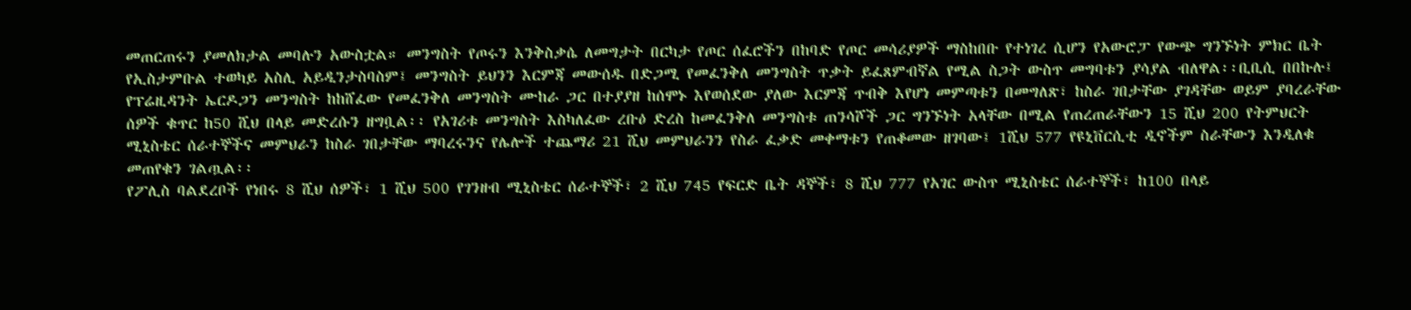መጠርጠሩን ያመለክታል መባሉን አውስቷል። መንግስት የጦሩን እንቅስቃሴ ለመግታት በርካታ የጦር ሰፈሮችን በከባድ የጦር መሳሪያዎች ማስከበቡ የተነገረ ሲሆን የአውሮፓ የውጭ ግንኙነት ምክር ቤት የኢስታምቡል ተወካይ አስሊ አይዲንታስባስም፤ መንግስት ይህንን እርምጃ መውሰዱ በድጋሚ የመፈንቅለ መንግስት ጥቃት ይፈጸምብኛል የሚል ስጋት ውስጥ መግባቱን ያሳያል ብለዋል፡፡ቢቢሲ በበኩሉ፤ የፕሬዚዳንት ኤርዶጋን መንግስት ከከሸፈው የመፈንቅለ መንግስት ሙከራ ጋር በተያያዘ ከሰሞኑ እየወሰደው ያለው እርምጃ ጥብቅ እየሆነ መምጣቱን በመግለጽ፣ ከስራ ገበታቸው ያገዳቸው ወይም ያባረራቸው ሰዎች ቁጥር ከ50 ሺህ በላይ መድረሱን ዘግቧል፡፡ የአገሪቱ መንግስት እስካለፈው ረቡዕ ድረስ ከመፈንቅለ መንግስቱ ጠንሳሾች ጋር ግንኙነት አላቸው በሚል የጠረጠራቸውን 15 ሺህ 200 የትምህርት ሚኒስቴር ሰራተኞችና መምህራን ከስራ ገበታቸው ማባረሩንና የሌሎች ተጨማሪ 21 ሺህ መምህራንን የስራ ፈቃድ መቀማቱን የጠቆመው ዘገባው፤ 1ሺህ 577 የዩኒቨርሲቲ ዲኖችም ስራቸውን እንዲለቁ መጠየቁን ገልጧል፡፡
የፖሊስ ባልደረቦች የነበሩ 8 ሺህ ሰዎች፣ 1 ሺህ 500 የገንዘብ ሚኒስቴር ሰራተኞች፣ 2 ሺህ 745 የፍርድ ቤት ዳኞች፣ 8 ሺህ 777 የአገር ውስጥ ሚኒስቴር ሰራተኞች፣ ከ100 በላይ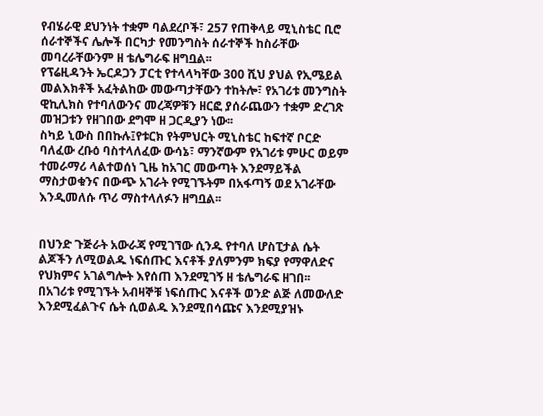የብሄራዊ ደህንነት ተቋም ባልደረቦች፣ 257 የጠቅላይ ሚኒስቴር ቢሮ ሰራተኞችና ሌሎች በርካታ የመንግስት ሰራተኞች ከስራቸው መባረራቸውንም ዘ ቴሌግራፍ ዘግቧል፡፡
የፕሬዚዳንት ኤርዶጋን ፓርቲ የተላላካቸው 300 ሺህ ያህል የኢሜይል መልእክቶች አፈትልከው መውጣታቸውን ተከትሎ፣ የአገሪቱ መንግስት ዊኪሊክስ የተባለውንና መረጃዎቹን ዘርፎ ያሰራጨውን ተቋም ድረገጽ መዝጋቱን የዘገበው ደግሞ ዘ ጋርዲያን ነው፡፡
ስካይ ኒውስ በበኩሉ፤የቱርክ የትምህርት ሚኒስቴር ከፍተኛ ቦርድ ባለፈው ረቡዕ ባስተላለፈው ውሳኔ፣ ማንኛውም የአገሪቱ ምሁር ወይም ተመራማሪ ላልተወሰነ ጊዜ ከአገር መውጣት እንደማይችል ማስታወቁንና በውጭ አገራት የሚገኙትም በአፋጣኝ ወደ አገራቸው እንዲመለሱ ጥሪ ማስተላለፉን ዘግቧል፡፡


በህንድ ጉጅራት አውራጃ የሚገኘው ሲንዱ የተባለ ሆስፒታል ሴት ልጆችን ለሚወልዱ ነፍሰጡር እናቶች ያለምንም ክፍያ የማዋለድና የህክምና አገልግሎት እየሰጠ እንደሚገኝ ዘ ቴሌግራፍ ዘገበ፡፡
በአገሪቱ የሚገኙት አብዛኞቹ ነፍሰጡር እናቶች ወንድ ልጅ ለመውለድ እንደሚፈልጉና ሴት ሲወልዱ እንደሚበሳጩና እንደሚያዝኑ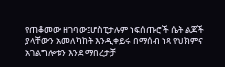የጠቆመው ዘገባው፤ሆስፒታሉም ነፍሰጡሮች ሴት ልጆች ያላቸውን አመለካከት እንዲቀይሩ በማሰብ ነጻ የህክምና አገልግሎቱን እንደ ማበረታቻ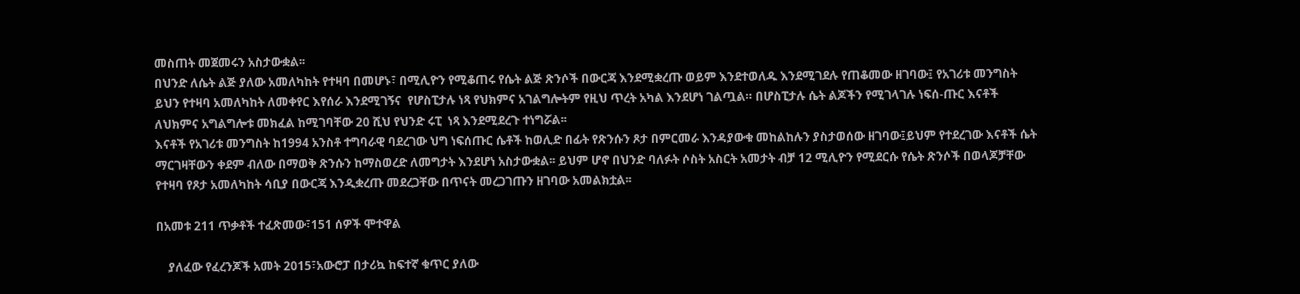መስጠት መጀመሩን አስታውቋል፡፡
በህንድ ለሴት ልጅ ያለው አመለካከት የተዛባ በመሆኑ፣ በሚሊዮን የሚቆጠሩ የሴት ልጅ ጽንሶች በውርጃ እንደሚቋረጡ ወይም እንደተወለዱ እንደሚገደሉ የጠቆመው ዘገባው፤ የአገሪቱ መንግስት ይህን የተዛባ አመለካከት ለመቀየር እየሰራ እንደሚገኝና  የሆስፒታሉ ነጻ የህክምና አገልግሎትም የዚህ ጥረት አካል እንደሆነ ገልጧል። በሆስፒታሉ ሴት ልጆችን የሚገላገሉ ነፍሰ-ጡር እናቶች ለህክምና አግልግሎቱ መክፈል ከሚገባቸው 20 ሺህ የህንድ ሩፒ  ነጻ እንደሚደረጉ ተነግሯል፡፡
እናቶች የአገሪቱ መንግስት ከ1994 አንስቶ ተግባራዊ ባደረገው ህግ ነፍሰጡር ሴቶች ከወሊድ በፊት የጽንሱን ጾታ በምርመራ እንዳያውቁ መከልከሉን ያስታወሰው ዘገባው፤ይህም የተደረገው እናቶች ሴት ማርገዛቸውን ቀደም ብለው በማወቅ ጽንሱን ከማስወረድ ለመግታት እንደሆነ አስታውቋል፡፡ ይህም ሆኖ በህንድ ባለፉት ሶስት አስርት አመታት ብቻ 12 ሚሊዮን የሚደርሱ የሴት ጽንሶች በወላጆቻቸው የተዛባ የጾታ አመለካከት ሳቢያ በውርጃ እንዲቋረጡ መደረጋቸው በጥናት መረጋገጡን ዘገባው አመልክቷል፡፡

በአመቱ 211 ጥቃቶች ተፈጽመው፣151 ሰዎች ሞተዋል

    ያለፈው የፈረንጆች አመት 2015፣አውሮፓ በታሪኳ ከፍተኛ ቁጥር ያለው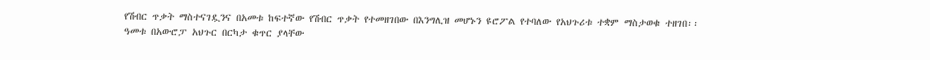የሽብር ጥቃት ማስተናገዷንና በአመቱ ከፍተኛው የሽብር ጥቃት የተመዘገበው በእንግሊዝ መሆኑን ዩሮፖል የተባለው የአህጉሪቱ ተቋም ማስታወቁ ተዘገበ፡፡
ዓመቱ በአውሮፓ አህጉር በርካታ ቁጥር ያላቸው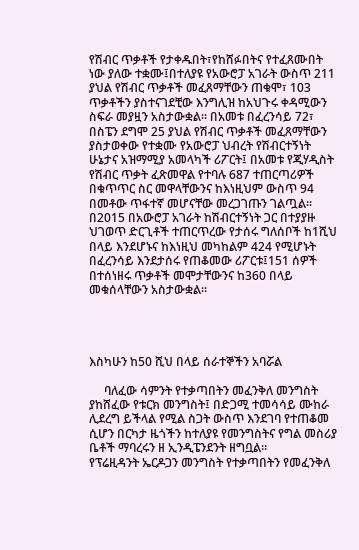የሽብር ጥቃቶች የታቀዱበት፣የከሸፉበትና የተፈጸሙበት ነው ያለው ተቋሙ፤በተለያዩ የአውሮፓ አገራት ውስጥ 211 ያህል የሽብር ጥቃቶች መፈጸማቸውን ጠቁሞ፣ 103 ጥቃቶችን ያስተናገደቺው እንግሊዝ ከአህጉሩ ቀዳሚውን ስፍራ መያዟን አስታውቋል፡፡ በአመቱ በፈረንሳይ 72፣ በስፔን ደግሞ 25 ያህል የሽብር ጥቃቶች መፈጸማቸውን ያስታወቀው የተቋሙ የአውሮፓ ህብረት የሽብርተኝነት ሁኔታና አዝማሚያ አመላካች ሪፖርት፤ በአመቱ የጂሃዲስት የሽብር ጥቃት ፈጽመዋል የተባሉ 687 ተጠርጣሪዎች በቁጥጥር ስር መዋላቸውንና ከእነዚህም ውስጥ 94 በመቶው ጥፋተኛ መሆናቸው መረጋገጡን ገልጧል፡፡
በ2015 በአውሮፓ አገራት ከሽብርተኝነት ጋር በተያያዙ ህገወጥ ድርጊቶች ተጠርጥረው የታሰሩ ግለሰቦች ከ1ሺህ በላይ እንደሆኑና ከእነዚህ መካከልም 424 የሚሆኑት በፈረንሳይ እንደታሰሩ የጠቆመው ሪፖርቱ፤151 ሰዎች በተሰነዘሩ ጥቃቶች መሞታቸውንና ከ360 በላይ መቁሰላቸውን አስታውቋል፡፡




እስካሁን ከ50 ሺህ በላይ ሰራተኞችን አባሯል

     ባለፈው ሳምንት የተቃጣበትን መፈንቅለ መንግስት ያከሸፈው የቱርክ መንግስት፤ በድጋሚ ተመሳሳይ ሙከራ ሊደረግ ይችላል የሚል ስጋት ውስጥ እንደገባ የተጠቆመ ሲሆን በርካታ ዜጎችን ከተለያዩ የመንግስትና የግል መስሪያ ቤቶች ማባረሩን ዘ ኢንዲፔንደንት ዘግቧል፡፡
የፕሬዚዳንት ኤርዶጋን መንግስት የተቃጣበትን የመፈንቅለ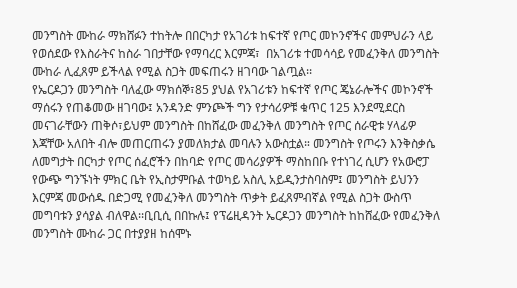መንግስት ሙከራ ማክሸፉን ተከትሎ በበርካታ የአገሪቱ ከፍተኛ የጦር መኮንኖችና መምህራን ላይ የወሰደው የእስራትና ከስራ ገበታቸው የማባረር እርምጃ፣  በአገሪቱ ተመሳሳይ የመፈንቅለ መንግስት ሙከራ ሊፈጸም ይችላል የሚል ስጋት መፍጠሩን ዘገባው ገልጧል፡፡
የኤርዶጋን መንግስት ባለፈው ማክሰኞ፣85 ያህል የአገሪቱን ከፍተኛ የጦር ጄኔራሎችና መኮንኖች ማሰሩን የጠቆመው ዘገባው፤ አንዳንድ ምንጮች ግን የታሳሪዎቹ ቁጥር 125 እንደሚደርስ መናገራቸውን ጠቅሶ፣ይህም መንግስት በከሸፈው መፈንቅለ መንግስት የጦር ሰራዊቱ ሃላፊዎ እጃቸው አለበት ብሎ መጠርጠሩን ያመለክታል መባሉን አውስቷል። መንግስት የጦሩን እንቅስቃሴ ለመግታት በርካታ የጦር ሰፈሮችን በከባድ የጦር መሳሪያዎች ማስከበቡ የተነገረ ሲሆን የአውሮፓ የውጭ ግንኙነት ምክር ቤት የኢስታምቡል ተወካይ አስሊ አይዲንታስባስም፤ መንግስት ይህንን እርምጃ መውሰዱ በድጋሚ የመፈንቅለ መንግስት ጥቃት ይፈጸምብኛል የሚል ስጋት ውስጥ መግባቱን ያሳያል ብለዋል፡፡ቢቢሲ በበኩሉ፤ የፕሬዚዳንት ኤርዶጋን መንግስት ከከሸፈው የመፈንቅለ መንግስት ሙከራ ጋር በተያያዘ ከሰሞኑ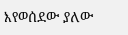እየወሰደው ያለው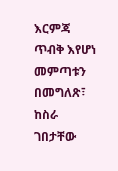እርምጃ ጥብቅ እየሆነ መምጣቱን በመግለጽ፣ ከስራ ገበታቸው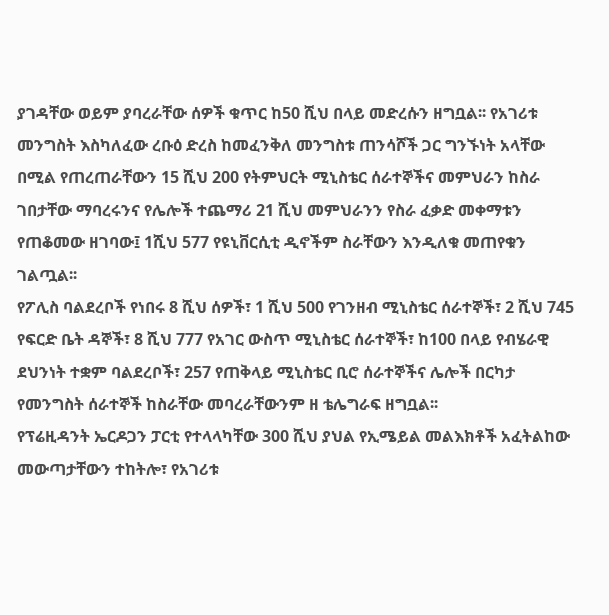ያገዳቸው ወይም ያባረራቸው ሰዎች ቁጥር ከ50 ሺህ በላይ መድረሱን ዘግቧል፡፡ የአገሪቱ መንግስት እስካለፈው ረቡዕ ድረስ ከመፈንቅለ መንግስቱ ጠንሳሾች ጋር ግንኙነት አላቸው በሚል የጠረጠራቸውን 15 ሺህ 200 የትምህርት ሚኒስቴር ሰራተኞችና መምህራን ከስራ ገበታቸው ማባረሩንና የሌሎች ተጨማሪ 21 ሺህ መምህራንን የስራ ፈቃድ መቀማቱን የጠቆመው ዘገባው፤ 1ሺህ 577 የዩኒቨርሲቲ ዲኖችም ስራቸውን እንዲለቁ መጠየቁን ገልጧል፡፡
የፖሊስ ባልደረቦች የነበሩ 8 ሺህ ሰዎች፣ 1 ሺህ 500 የገንዘብ ሚኒስቴር ሰራተኞች፣ 2 ሺህ 745 የፍርድ ቤት ዳኞች፣ 8 ሺህ 777 የአገር ውስጥ ሚኒስቴር ሰራተኞች፣ ከ100 በላይ የብሄራዊ ደህንነት ተቋም ባልደረቦች፣ 257 የጠቅላይ ሚኒስቴር ቢሮ ሰራተኞችና ሌሎች በርካታ የመንግስት ሰራተኞች ከስራቸው መባረራቸውንም ዘ ቴሌግራፍ ዘግቧል፡፡
የፕሬዚዳንት ኤርዶጋን ፓርቲ የተላላካቸው 300 ሺህ ያህል የኢሜይል መልእክቶች አፈትልከው መውጣታቸውን ተከትሎ፣ የአገሪቱ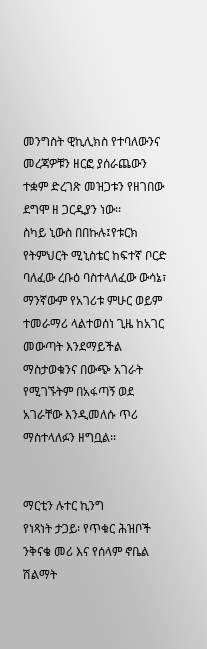መንግስት ዊኪሊክስ የተባለውንና መረጃዎቹን ዘርፎ ያሰራጨውን ተቋም ድረገጽ መዝጋቱን የዘገበው ደግሞ ዘ ጋርዲያን ነው፡፡
ስካይ ኒውስ በበኩሉ፤የቱርክ የትምህርት ሚኒስቴር ከፍተኛ ቦርድ ባለፈው ረቡዕ ባስተላለፈው ውሳኔ፣ ማንኛውም የአገሪቱ ምሁር ወይም ተመራማሪ ላልተወሰነ ጊዜ ከአገር መውጣት እንደማይችል ማስታወቁንና በውጭ አገራት የሚገኙትም በአፋጣኝ ወደ አገራቸው እንዲመለሱ ጥሪ ማስተላለፉን ዘግቧል፡፡


ማርቲን ሉተር ኪንግ
የነጻነት ታጋይ፡ የጥቁር ሕዝቦች ንቅናቄ መሪ እና የሰላም ኖቤል ሽልማት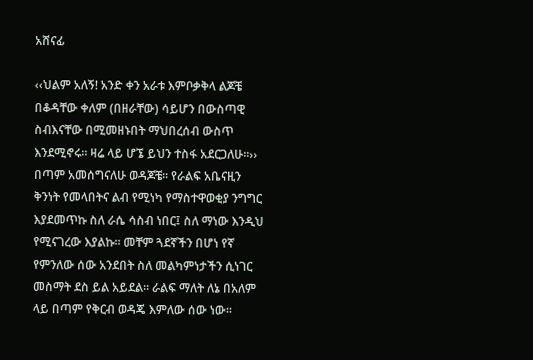አሸናፊ

‹‹ህልም አለኝ! አንድ ቀን አራቱ እምቦቃቅላ ልጆቼ በቆዳቸው ቀለም (በዘራቸው) ሳይሆን በውስጣዊ ስብእናቸው በሚመዘኑበት ማህበረሰብ ውስጥ እንደሚኖሩ፡፡ ዛሬ ላይ ሆኜ ይህን ተስፋ አደርጋለሁ፡፡››
በጣም አመሰግናለሁ ወዳጆቼ፡፡ የራልፍ አቤናዚን ቅንነት የመላበትና ልብ የሚነካ የማስተዋወቂያ ንግግር እያደመጥኩ ስለ ራሴ ሳስብ ነበር፤ ስለ ማነው እንዲህ የሚናገረው እያልኩ፡፡ መቸም ጓደኛችን በሆነ የኛ የምንለው ሰው አንደበት ስለ መልካምነታችን ሲነገር መስማት ደስ ይል አይደል፡፡ ራልፍ ማለት ለኔ በአለም ላይ በጣም የቅርብ ወዳጄ እምለው ሰው ነው፡፡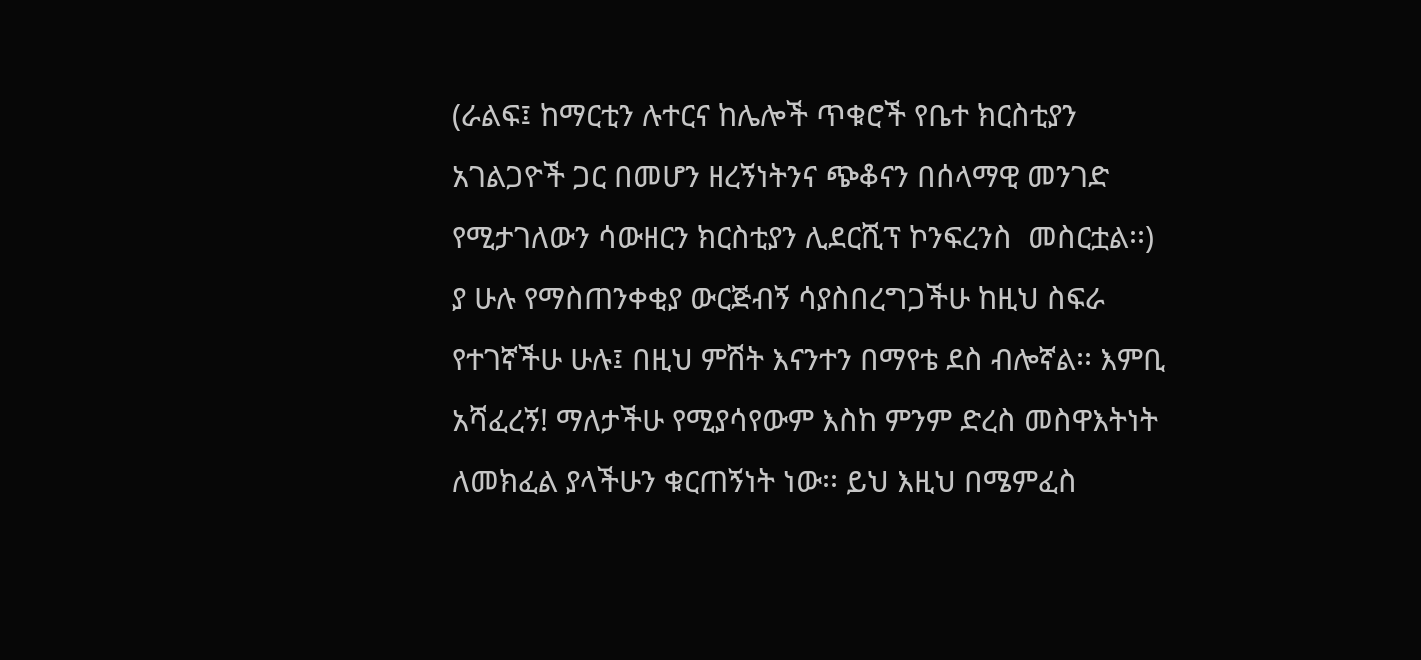(ራልፍ፤ ከማርቲን ሉተርና ከሌሎች ጥቁሮች የቤተ ክርስቲያን አገልጋዮች ጋር በመሆን ዘረኝነትንና ጭቆናን በሰላማዊ መንገድ የሚታገለውን ሳውዘርን ክርስቲያን ሊደርሺፕ ኮንፍረንስ  መስርቷል፡፡)
ያ ሁሉ የማስጠንቀቂያ ውርጅብኝ ሳያስበረግጋችሁ ከዚህ ስፍራ የተገኛችሁ ሁሉ፤ በዚህ ምሽት እናንተን በማየቴ ደስ ብሎኛል፡፡ እምቢ አሻፈረኝ! ማለታችሁ የሚያሳየውም እስከ ምንም ድረስ መስዋእትነት ለመክፈል ያላችሁን ቁርጠኝነት ነው፡፡ ይህ እዚህ በሜምፈስ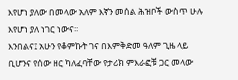እየሆነ ያለው በመላው አለም እኛን መሰል ሕዝቦች ውስጥ ሁሉ እየሆነ ያለ ነገር ነውና፡፡
እንበልና፤ አሁን የቆምኩት ገና በእምቅድመ ዓለም ጊዜ ላይ ቢሆንና የሰው ዘር ካለፈባቸው የታሪክ ምእራፎቹ ጋር መላው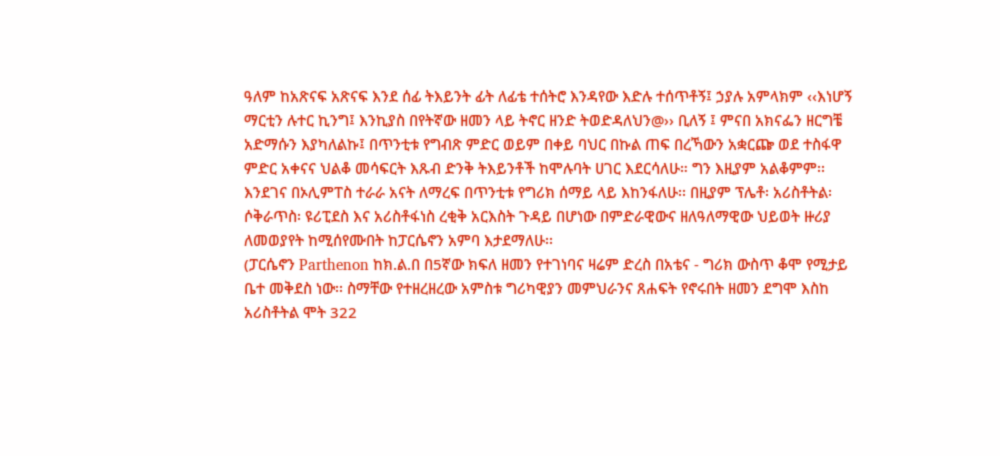ዓለም ከአጽናፍ አጽናፍ እንደ ሰፊ ትእይንት ፊት ለፊቴ ተሰትሮ እንዳየው እድሉ ተሰጥቶኝ፤ ኃያሉ አምላክም ‹‹እነሆኝ ማርቲን ሉተር ኪንግ፤ እንኪያስ በየትኛው ዘመን ላይ ትኖር ዘንድ ትወድዳለህን@›› ቢለኝ ፤ ምናበ አክናፌን ዘርግቼ አድማሱን እያካለልኩ፤ በጥንቲቱ የግብጽ ምድር ወይም በቀይ ባህር በኩል ጠፍ በረኻውን አቋርጬ ወደ ተስፋዋ ምድር አቀናና ህልቆ መሳፍርት እጹብ ድንቅ ትእይንቶች ከሞሉባት ሀገር እደርሳለሁ። ግን እዚያም አልቆምም፡፡ እንደገና በኦሊምፐስ ተራራ አናት ለማረፍ በጥንቲቱ የግሪክ ሰማይ ላይ እከንፋለሁ፡፡ በዚያም ፕሌቶ፡ አሪስቶትል፡ ሶቅራጥስ፡ ዩሪፒደስ እና አሪስቶፋነስ ረቂቅ አርእስት ጉዳይ በሆነው በምድራዊውና ዘለዓለማዊው ህይወት ዙሪያ ለመወያየት ከሚሰየሙበት ከፓርሴኖን አምባ እታደማለሁ፡፡
(ፓርሴኖን Parthenon ከክ.ል.በ በ5ኛው ክፍለ ዘመን የተገነባና ዛሬም ድረስ በአቴና - ግሪክ ውስጥ ቆሞ የሚታይ ቤተ መቅደስ ነው፡፡ ስማቸው የተዘረዘረው አምስቱ ግሪካዊያን መምህራንና ጸሐፍት የኖሩበት ዘመን ደግሞ እስከ አሪስቶትል ሞት 322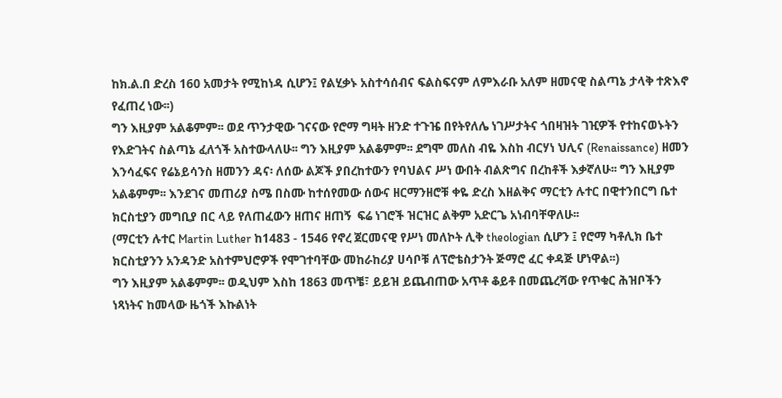ከክ.ል.በ ድረስ 160 አመታት የሚከነዳ ሲሆን፤ የልሂቃኑ አስተሳሰብና ፍልስፍናም ለምእራቡ አለም ዘመናዊ ስልጣኔ ታላቅ ተጽእኖ የፈጠረ ነው፡፡)
ግን እዚያም አልቆምም፡፡ ወደ ጥንታዊው ገናናው የሮማ ግዛት ዘንድ ተጉዤ በየትየለሌ ነገሥታትና ጎበዛዝት ገዢዎች የተከናወኑትን የእድገትና ስልጣኔ ፈለጎች አስተውላለሁ፡፡ ግን እዚያም አልቆምም፡፡ ደግሞ መለስ ብዬ እስከ ብርሃነ ህሊና (Renaissance) ዘመን እንሳፈፍና የሬኔይሳንስ ዘመንን ዳና፡ ለሰው ልጆች ያበረከተውን የባህልና ሥነ ውበት ብልጽግና በረከቶች እቃኛለሁ፡፡ ግን እዚያም አልቆምም፡፡ እንደገና መጠሪያ ስሜ በስሙ ከተሰየመው ሰውና ዘርማንዘሮቹ ቀዬ ድረስ እዘልቅና ማርቲን ሉተር በዊተንበርግ ቤተ ክርስቲያን መግቢያ በር ላይ የለጠፈውን ዘጠና ዘጠኝ  ፍሬ ነገሮች ዝርዝር ልቅም አድርጌ አነብባቸዋለሁ፡፡
(ማርቲን ሉተር Martin Luther ከ1483 - 1546 የኖረ ጀርመናዊ የሥነ መለኮት ሊቅ theologian ሲሆን ፤ የሮማ ካቶሊክ ቤተ ክርስቲያንን አንዳንድ አስተምህሮዎች የሞገተባቸው መከራከሪያ ሀሳቦቹ ለፕሮቴስታንት ጅማሮ ፈር ቀዳጅ ሆነዋል፡፡)
ግን እዚያም አልቆምም፡፡ ወዲህም እስከ 1863 መጥቼ፣ ይይዝ ይጨብጠው አጥቶ ቆይቶ በመጨረሻው የጥቁር ሕዝቦችን ነጻነትና ከመላው ዜጎች እኩልነት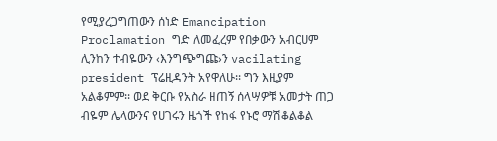የሚያረጋግጠውን ሰነድ Emancipation Proclamation ግድ ለመፈረም የበቃውን አብርሀም ሊንከን ተብዬውን ‹እንግጭግጩ›ን vacilating president ፕሬዚዳንት አየዋለሁ፡፡ ግን እዚያም አልቆምም፡፡ ወደ ቅርቡ የአስራ ዘጠኝ ሰላሣዎቹ አመታት ጠጋ ብዬም ሌላውንና የሀገሩን ዜጎች የከፋ የኑሮ ማሽቆልቆል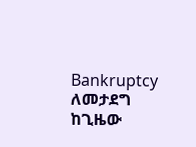Bankruptcy ለመታደግ ከጊዜው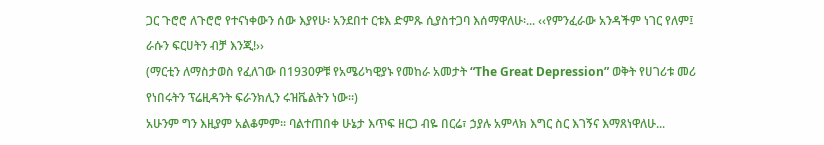ጋር ጉሮሮ ለጉሮሮ የተናነቀውን ሰው እያየሁ፡ አንደበተ ርቱእ ድምጹ ሲያስተጋባ እሰማዋለሁ፡... ‹‹የምንፈራው አንዳችም ነገር የለም፤ ራሱን ፍርሀትን ብቻ እንጂ!››
(ማርቲን ለማስታወስ የፈለገው በ1930ዎቹ የአሜሪካዊያኑ የመከራ አመታት “The Great Depression” ወቅት የሀገሪቱ መሪ የነበሩትን ፕሬዚዳንት ፍራንክሊን ሩዝቬልትን ነው፡፡)
አሁንም ግን እዚያም አልቆምም፡፡ ባልተጠበቀ ሁኔታ እጥፍ ዘርጋ ብዬ በርሬ፣ ኃያሉ አምላክ እግር ስር እገኝና እማጸነዋለሁ...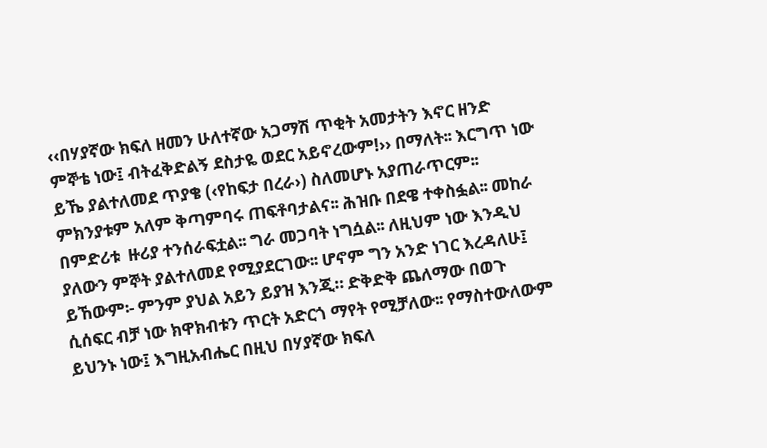‹‹በሃያኛው ክፍለ ዘመን ሁለተኛው አጋማሽ ጥቂት አመታትን እኖር ዘንድ ምኞቴ ነው፤ ብትፈቅድልኝ ደስታዬ ወደር አይኖረውም!›› በማለት፡፡ እርግጥ ነው ይኼ ያልተለመደ ጥያቄ (‹የከፍታ በረራ›) ስለመሆኑ አያጠራጥርም፡፡ ምክንያቱም አለም ቅጣምባሩ ጠፍቶባታልና፡፡ ሕዝቡ በደዌ ተቀስፏል፡፡ መከራ በምድሪቱ  ዙሪያ ተንሰራፍቷል፡፡ ግራ መጋባት ነግሷል፡፡ ለዚህም ነው እንዲህ ያለውን ምኞት ያልተለመደ የሚያደርገው፡፡ ሆኖም ግን አንድ ነገር እረዳለሁ፤ ይኸውም፡- ምንም ያህል አይን ይያዝ እንጂ። ድቅድቅ ጨለማው በወጉ ሲሰፍር ብቻ ነው ክዋክብቱን ጥርት አድርጎ ማየት የሚቻለው፡፡ የማስተውለውም ይህንኑ ነው፤ እግዚአብሔር በዚህ በሃያኛው ክፍለ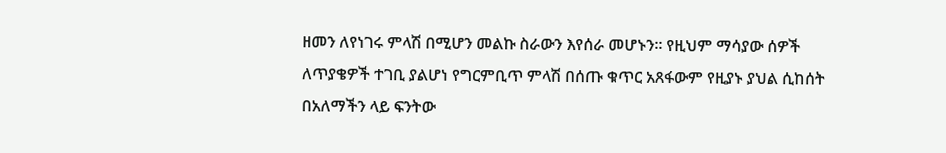ዘመን ለየነገሩ ምላሽ በሚሆን መልኩ ስራውን እየሰራ መሆኑን፡፡ የዚህም ማሳያው ሰዎች ለጥያቄዎች ተገቢ ያልሆነ የግርምቢጥ ምላሽ በሰጡ ቁጥር አጸፋውም የዚያኑ ያህል ሲከሰት በአለማችን ላይ ፍንትው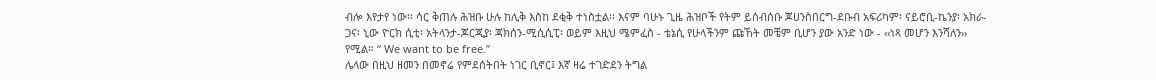ብሎ እየታየ ነው፡፡ ሳር ቅጠሉ ሕዝቡ ሁሉ ከሊቅ እስከ ደቂቅ ተነስቷል፡፡ እናም ባሁኑ ጊዜ ሕዝቦች የትም ይሰብሰቡ ጆሀንስበርግ-ደቡብ አፍሪካም፡ ናይሮቢ-ኬንያ፡ አክራ-ጋና፡ ኒው ዮርክ ሲቲ፡ አትላንታ-ጆርጂያ፡ ጃክሰን-ሚሲሲፒ፡ ወይም እዚህ ሜምፈስ - ቴኔሲ የሁላችንም ጩኸት መቼም ቢሆን ያው አንድ ነው - ‹‹ነጻ መሆን እንሻለን›› የሚል። “ We want to be free.”
ሌላው በዚህ ዘመን በመኖሬ የምደሰትበት ነገር ቢኖር፤ እኛ ዛሬ ተገድደን ትግል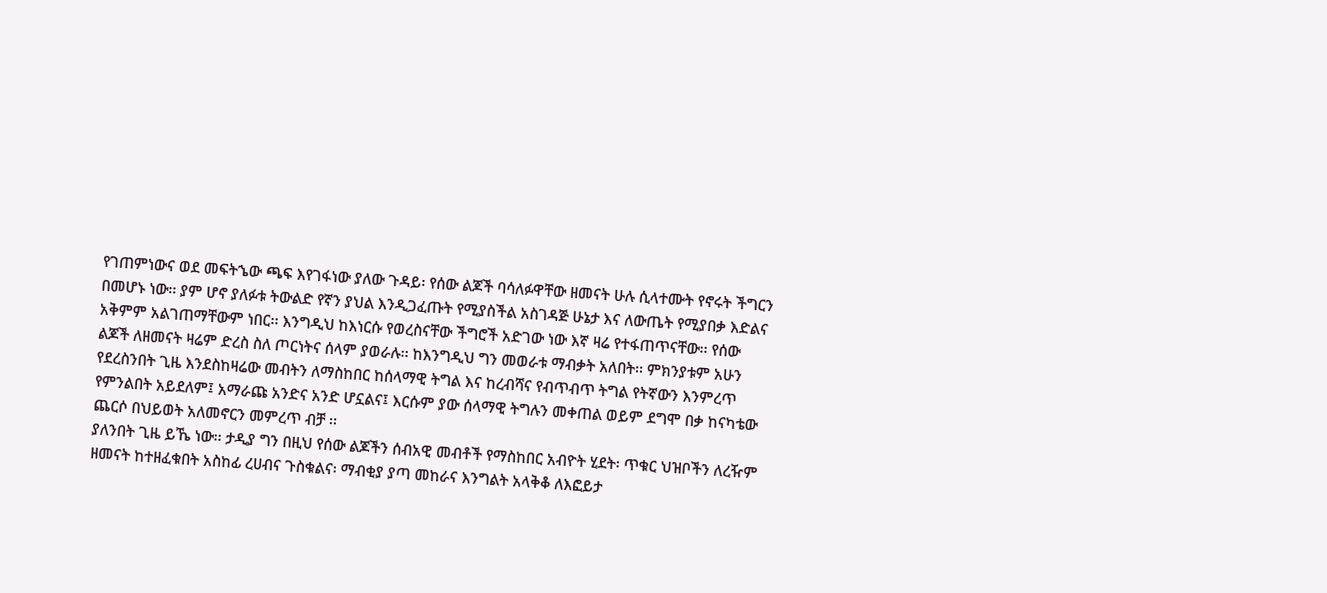የገጠምነውና ወደ መፍትኄው ጫፍ እየገፋነው ያለው ጉዳይ፡ የሰው ልጆች ባሳለፉዋቸው ዘመናት ሁሉ ሲላተሙት የኖሩት ችግርን በመሆኑ ነው፡፡ ያም ሆኖ ያለፉቱ ትውልድ የኛን ያህል እንዲጋፈጡት የሚያስችል አስገዳጅ ሁኔታ እና ለውጤት የሚያበቃ እድልና አቅምም አልገጠማቸውም ነበር፡፡ እንግዲህ ከእነርሱ የወረስናቸው ችግሮች አድገው ነው እኛ ዛሬ የተፋጠጥናቸው፡፡ የሰው ልጆች ለዘመናት ዛሬም ድረስ ስለ ጦርነትና ሰላም ያወራሉ፡፡ ከእንግዲህ ግን መወራቱ ማብቃት አለበት፡፡ ምክንያቱም አሁን የደረስንበት ጊዜ እንደስከዛሬው መብትን ለማስከበር ከሰላማዊ ትግል እና ከረብሻና የብጥብጥ ትግል የትኛውን እንምረጥ የምንልበት አይደለም፤ አማራጩ አንድና አንድ ሆኗልና፤ እርሱም ያው ሰላማዊ ትግሉን መቀጠል ወይም ደግሞ በቃ ከናካቴው ጨርሶ በህይወት አለመኖርን መምረጥ ብቻ ፡፡
ያለንበት ጊዜ ይኼ ነው፡፡ ታዲያ ግን በዚህ የሰው ልጆችን ሰብአዊ መብቶች የማስከበር አብዮት ሂደት፡ ጥቁር ህዝቦችን ለረዥም ዘመናት ከተዘፈቁበት አስከፊ ረሀብና ጉስቁልና፡ ማብቂያ ያጣ መከራና እንግልት አላቅቆ ለእፎይታ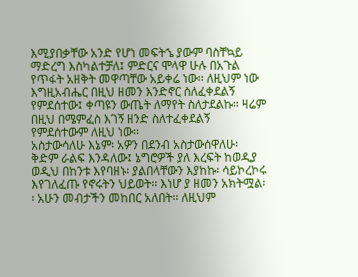እሚያበቃቸው አንድ የሆነ መፍትኄ ያውም ባስቸኳይ ማድረግ እስካልተቻለ፤ ምድርና ሞላዋ ሁሉ በአጉል የጥፋት አዘቅት መዋጣቸው አይቀሬ ነው፡፡ ለዚህም ነው እግዚአብሔር በዚህ ዘመን እንድኖር ስለፈቀደልኝ የምደሰተው፤ ቀጣዩን ውጤት ለማየት ስለታደልኩ። ዛሬም በዚህ በሜምፈስ እገኝ ዘንድ ስለተፈቀደልኝ የምደሰተውም ለዚህ ነው፡፡
አስታውሳለሁ እኔም፡ አዎን በደንብ አስታውሰዋለሁ፡ ቅድም ራልፍ እንዳለው፤ ኔግሮዎች ያለ እረፍት ከወዲያ ወዲህ በከንቱ እየባዘኑ፡ ያልበላቸውን እያከኩ፡ ሳይኮረኮሩ እየገለፈጡ የኖሩትን ህይወት፡፡ እነሆ ያ ዘመን አክትሟል፡፡ አሁን መብታችን መከበር አለበት፡፡ ለዚህም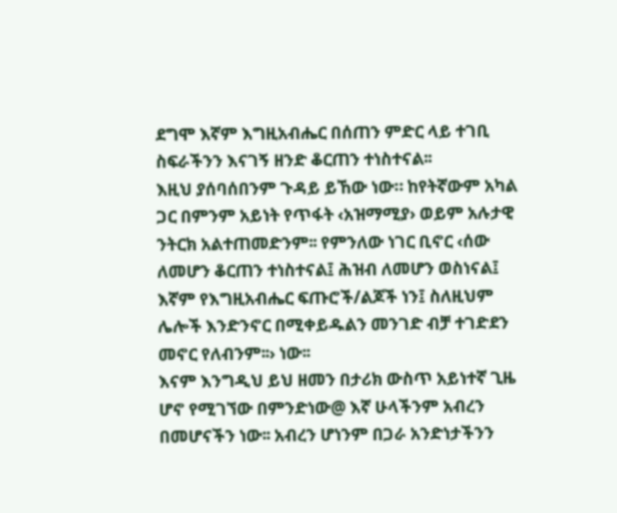ደግሞ እኛም እግዚአብሔር በሰጠን ምድር ላይ ተገቢ ስፍራችንን እናገኝ ዘንድ ቆርጠን ተነስተናል፡፡
እዚህ ያሰባሰበንም ጉዳይ ይኸው ነው። ከየትኛውም አካል ጋር በምንም አይነት የጥፋት ‹አዝማሚያ› ወይም አሉታዊ ንትርክ አልተጠመድንም፡፡ የምንለው ነገር ቢኖር ‹ሰው ለመሆን ቆርጠን ተነስተናል፤ ሕዝብ ለመሆን ወስነናል፤ እኛም የእግዚአብሔር ፍጡሮች/ልጆች ነን፤ ስለዚህም ሌሎች እንድንኖር በሚቀይዱልን መንገድ ብቻ ተገድደን መኖር የለብንም፡፡› ነው፡፡
እናም እንግዲህ ይህ ዘመን በታሪክ ውስጥ አይነተኛ ጊዜ ሆኖ የሚገኘው በምንድነው@ እኛ ሁላችንም አብረን በመሆናችን ነው፡፡ አብረን ሆነንም በጋራ አንድነታችንን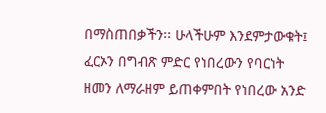በማስጠበቃችን፡፡ ሁላችሁም እንደምታውቁት፤ ፈርኦን በግብጽ ምድር የነበረውን የባርነት ዘመን ለማራዘም ይጠቀምበት የነበረው አንድ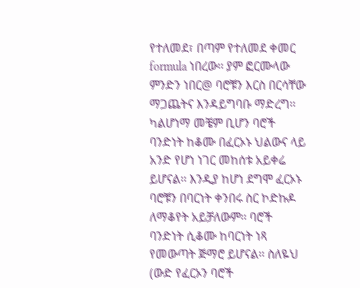የተለመደ፣ በጣም የተለመደ ቀመር formula ነበረው፡፡ ያም ፎርሙላው ምንድን ነበር@ ባሮቹን እርስ በርሳቸው ማጋጨትና እንዳይግባቡ ማድረግ፡፡ ካልሆነማ መቼም ቢሆን ባሮች ባንድነት ከቆሙ በፈርኦኑ ህልውና ላይ አንድ የሆነ ነገር መከሰቱ አይቀሬ ይሆናል፡፡ እንዲያ ከሆነ ደግሞ ፈርኦኑ ባሮቹን በባርነት ቀንበሩ ስር ኮድኩዶ ለማቆየት አይቻለውም፡፡ ባሮች ባንድነት ሲቆሙ ከባርነት ነጻ የመውጣት ጅማሮ ይሆናል፡፡ ስለዬህ (ውድ የፈርኦን ባሮች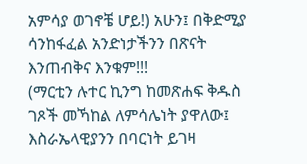አምሳያ ወገኖቼ ሆይ!) አሁን፤ በቅድሚያ ሳንከፋፈል አንድነታችንን በጽናት እንጠብቅና እንቁም!!!
(ማርቲን ሉተር ኪንግ ከመጽሐፍ ቅዱስ ገጾች መኻከል ለምሳሌነት ያዋለው፤ እስራኤላዊያንን በባርነት ይገዛ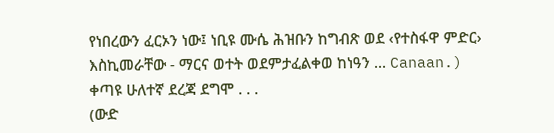የነበረውን ፈርኦን ነው፤ ነቢዩ ሙሴ ሕዝቡን ከግብጽ ወደ ‹የተስፋዋ ምድር› እስኪመራቸው - ማርና ወተት ወደምታፈልቀወ ከነዓን ... Canaan.)
ቀጣዩ ሁለተኛ ደረጃ ደግሞ . . .
(ውድ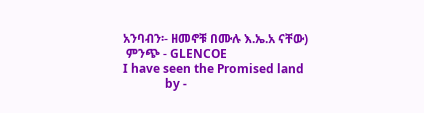አንባብን፡- ዘመኖቹ በሙሉ እ.ኤ.አ ናቸው)
 ምንጭ - GLENCOE
I have seen the Promised land
              by -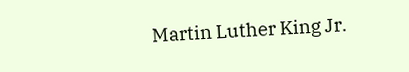Martin Luther King Jr.